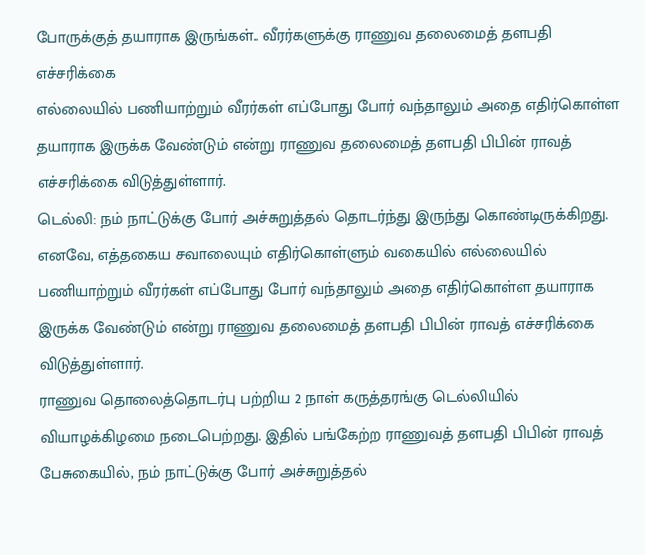போருக்குத் தயாராக இருங்கள்.. வீரர்களுக்கு ராணுவ தலைமைத் தளபதி எச்சரிக்கை
எல்லையில் பணியாற்றும் வீரர்கள் எப்போது போர் வந்தாலும் அதை எதிர்கொள்ள தயாராக இருக்க வேண்டும் என்று ராணுவ தலைமைத் தளபதி பிபின் ராவத் எச்சரிக்கை விடுத்துள்ளார்.
டெல்லி: நம் நாட்டுக்கு போர் அச்சுறுத்தல் தொடர்ந்து இருந்து கொண்டிருக்கிறது. எனவே, எத்தகைய சவாலையும் எதிர்கொள்ளும் வகையில் எல்லையில் பணியாற்றும் வீரர்கள் எப்போது போர் வந்தாலும் அதை எதிர்கொள்ள தயாராக இருக்க வேண்டும் என்று ராணுவ தலைமைத் தளபதி பிபின் ராவத் எச்சரிக்கை விடுத்துள்ளார்.
ராணுவ தொலைத்தொடர்பு பற்றிய 2 நாள் கருத்தரங்கு டெல்லியில் வியாழக்கிழமை நடைபெற்றது. இதில் பங்கேற்ற ராணுவத் தளபதி பிபின் ராவத் பேசுகையில், நம் நாட்டுக்கு போர் அச்சுறுத்தல்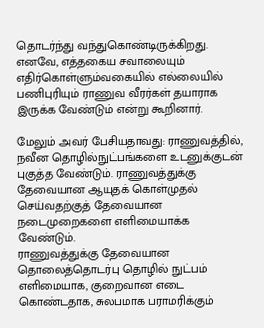தொடர்ந்து வந்துகொண்டிருக்கிறது. எனவே, எத்தகைய சவாலையும் எதிர்கொள்ளும்வகையில் எல்லையில் பணிபுரியும் ராணுவ வீரர்கள் தயாராக இருக்க வேண்டும் என்று கூறினார்.

மேலும் அவர் பேசியதாவது: ராணுவத்தில், நவீன தொழில்நுட்பங்களை உடனுக்குடன் புகுத்த வேண்டும். ராணுவத்துக்கு தேவையான ஆயுதக் கொள்முதல் செய்வதற்குத் தேவையான நடைமுறைகளை எளிமையாக்க வேண்டும்.
ராணுவத்துக்கு தேவையான தொலைத்தொடர்பு தொழில் நுட்பம் எளிமையாக, குறைவான எடை கொண்டதாக, சுலபமாக பராமரிக்கும்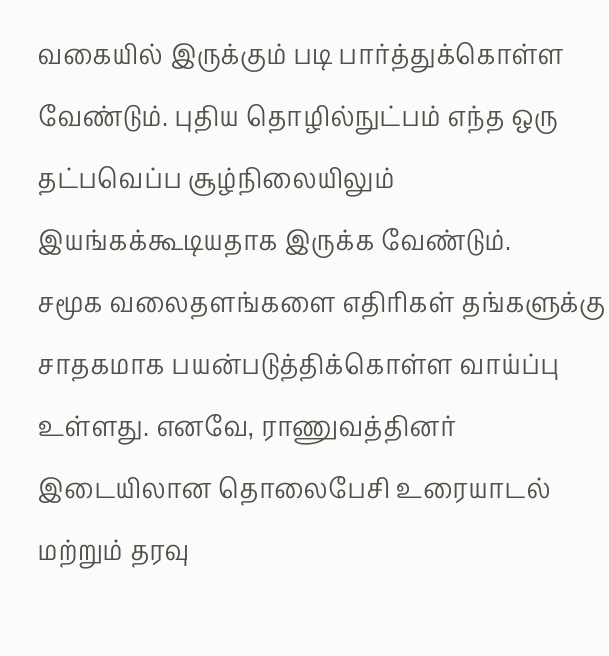வகையில் இருக்கும் படி பார்த்துக்கொள்ள வேண்டும். புதிய தொழில்நுட்பம் எந்த ஒரு தட்பவெப்ப சூழ்நிலையிலும் இயங்கக்கூடியதாக இருக்க வேண்டும்.
சமூக வலைதளங்களை எதிரிகள் தங்களுக்கு சாதகமாக பயன்படுத்திக்கொள்ள வாய்ப்பு உள்ளது. எனவே, ராணுவத்தினர் இடையிலான தொலைபேசி உரையாடல் மற்றும் தரவு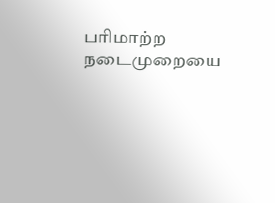பரிமாற்ற நடைமுறையை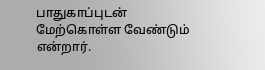பாதுகாப்புடன் மேற்கொள்ள வேண்டும் என்றார்.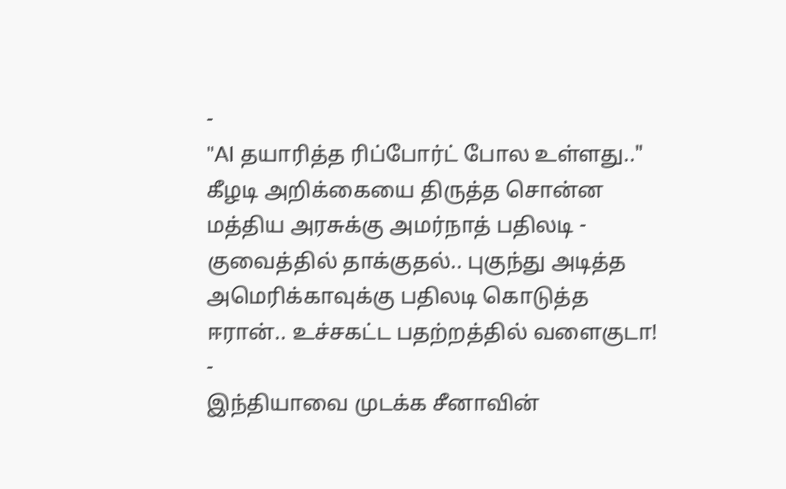-
"AI தயாரித்த ரிப்போர்ட் போல உள்ளது.." கீழடி அறிக்கையை திருத்த சொன்ன மத்திய அரசுக்கு அமர்நாத் பதிலடி -
குவைத்தில் தாக்குதல்.. புகுந்து அடித்த அமெரிக்காவுக்கு பதிலடி கொடுத்த ஈரான்.. உச்சகட்ட பதற்றத்தில் வளைகுடா! -
இந்தியாவை முடக்க சீனாவின்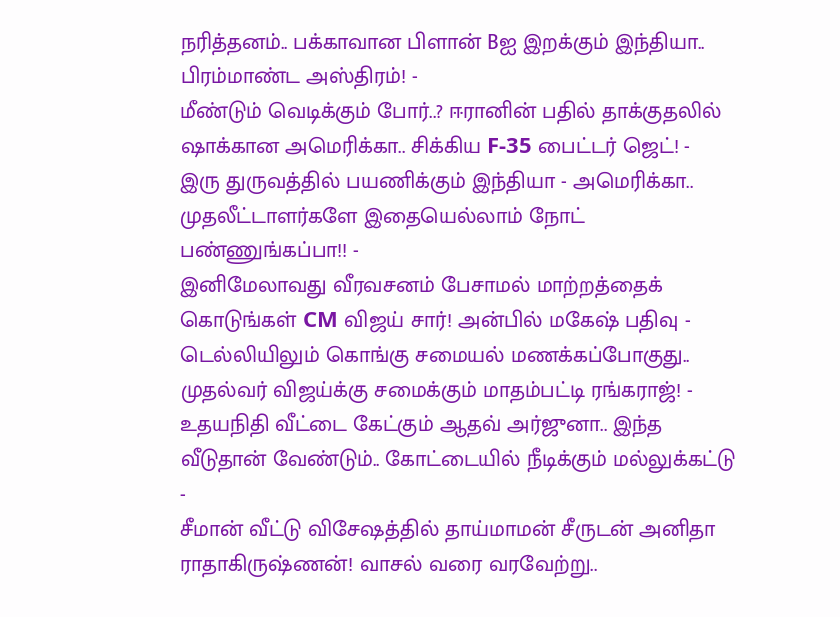நரித்தனம்.. பக்காவான பிளான் Bஐ இறக்கும் இந்தியா.. பிரம்மாண்ட அஸ்திரம்! -
மீண்டும் வெடிக்கும் போர்..? ஈரானின் பதில் தாக்குதலில் ஷாக்கான அமெரிக்கா.. சிக்கிய F-35 பைட்டர் ஜெட்! -
இரு துருவத்தில் பயணிக்கும் இந்தியா - அமெரிக்கா.. முதலீட்டாளர்களே இதையெல்லாம் நோட் பண்ணுங்கப்பா!! -
இனிமேலாவது வீரவசனம் பேசாமல் மாற்றத்தைக் கொடுங்கள் CM விஜய் சார்! அன்பில் மகேஷ் பதிவு -
டெல்லியிலும் கொங்கு சமையல் மணக்கப்போகுது.. முதல்வர் விஜய்க்கு சமைக்கும் மாதம்பட்டி ரங்கராஜ்! -
உதயநிதி வீட்டை கேட்கும் ஆதவ் அர்ஜுனா.. இந்த வீடுதான் வேண்டும்.. கோட்டையில் நீடிக்கும் மல்லுக்கட்டு -
சீமான் வீட்டு விசேஷத்தில் தாய்மாமன் சீருடன் அனிதா ராதாகிருஷ்ணன்! வாசல் வரை வரவேற்று..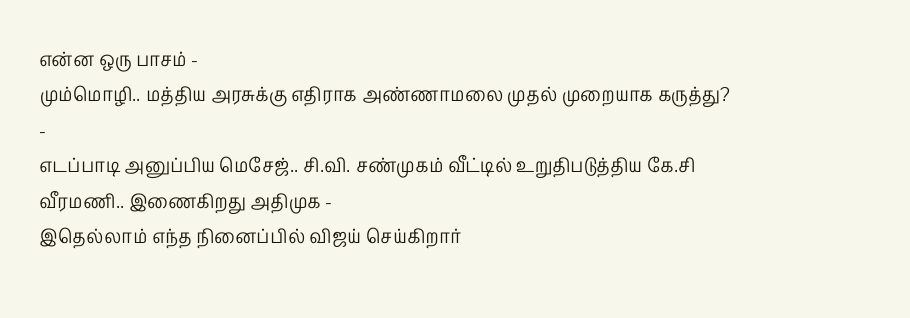என்ன ஒரு பாசம் -
மும்மொழி.. மத்திய அரசுக்கு எதிராக அண்ணாமலை முதல் முறையாக கருத்து? -
எடப்பாடி அனுப்பிய மெசேஜ்.. சி.வி. சண்முகம் வீட்டில் உறுதிபடுத்திய கே.சி வீரமணி.. இணைகிறது அதிமுக -
இதெல்லாம் எந்த நினைப்பில் விஜய் செய்கிறார்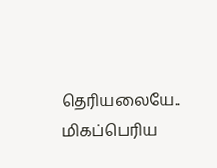தெரியலையே.. மிகப்பெரிய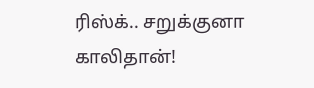ரிஸ்க்.. சறுக்குனா காலிதான்!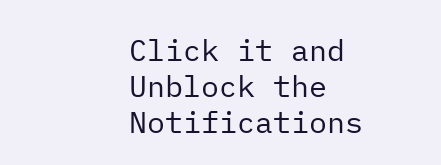Click it and Unblock the Notifications